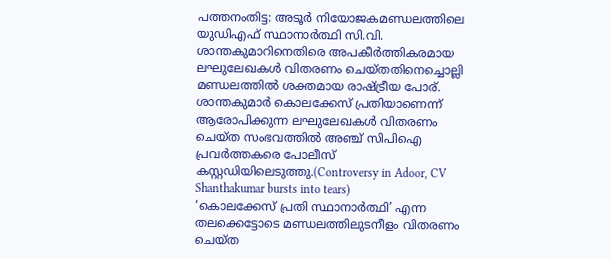പത്തനംതിട്ട: അടൂർ നിയോജകമണ്ഡലത്തിലെ യുഡിഎഫ് സ്ഥാനാർത്ഥി സി.വി. ശാന്തകുമാറിനെതിരെ അപകീർത്തികരമായ ലഘുലേഖകൾ വിതരണം ചെയ്തതിനെച്ചൊല്ലി മണ്ഡലത്തിൽ ശക്തമായ രാഷ്ട്രീയ പോര്. ശാന്തകുമാർ കൊലക്കേസ് പ്രതിയാണെന്ന് ആരോപിക്കുന്ന ലഘുലേഖകൾ വിതരണം ചെയ്ത സംഭവത്തിൽ അഞ്ച് സിപിഐ പ്രവർത്തകരെ പോലീസ് കസ്റ്റഡിയിലെടുത്തു.(Controversy in Adoor, CV Shanthakumar bursts into tears)
‘കൊലക്കേസ് പ്രതി സ്ഥാനാർത്ഥി’ എന്ന തലക്കെട്ടോടെ മണ്ഡലത്തിലുടനീളം വിതരണം ചെയ്ത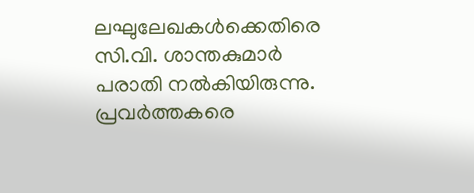ലഘുലേഖകൾക്കെതിരെ സി.വി. ശാന്തകുമാർ പരാതി നൽകിയിരുന്നു. പ്രവർത്തകരെ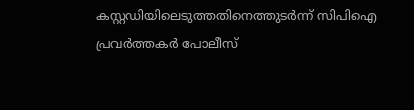കസ്റ്റഡിയിലെടുത്തതിനെത്തുടർന്ന് സിപിഐ പ്രവർത്തകർ പോലീസ്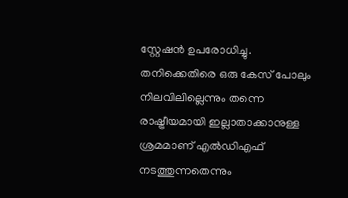സ്റ്റേഷൻ ഉപരോധിച്ചു.
തനിക്കെതിരെ ഒരു കേസ് പോലും നിലവിലില്ലെന്നും തന്നെ രാഷ്ട്രീയമായി ഇല്ലാതാക്കാനുള്ള ശ്രമമാണ് എൽഡിഎഫ് നടത്തുന്നതെന്നും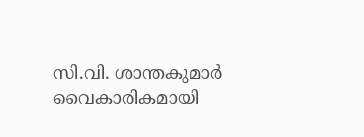സി.വി. ശാന്തകുമാർ വൈകാരികമായി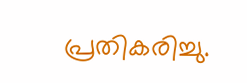പ്രതികരിച്ചു.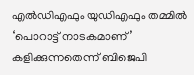എൽഡിഎഫും യുഡിഎഫും തമ്മിൽ ‘പൊറാട്ട് നാടകമാണ്’ കളിക്കുന്നതെന്ന് ബിജെപി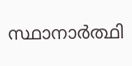സ്ഥാനാർത്ഥി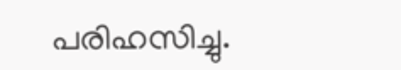പരിഹസിച്ചു.